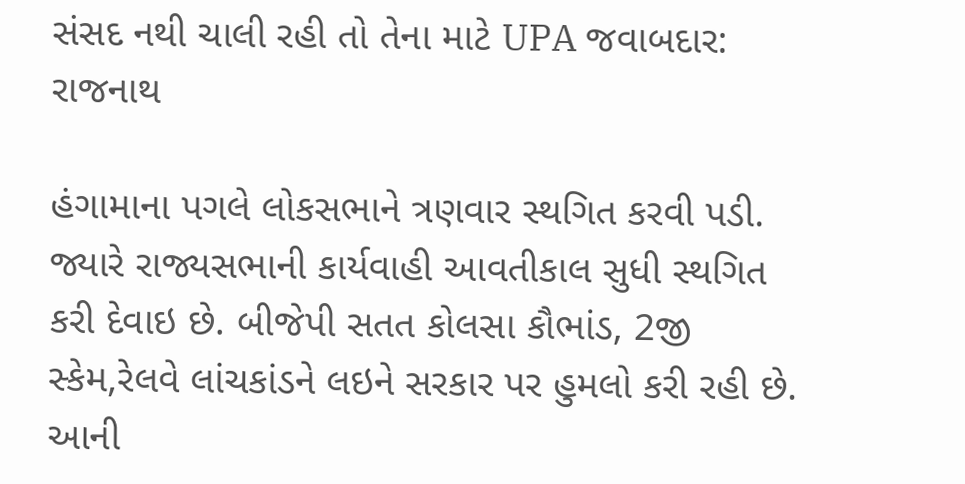સંસદ નથી ચાલી રહી તો તેના માટે UPA જવાબદાર: રાજનાથ

હંગામાના પગલે લોકસભાને ત્રણવાર સ્થગિત કરવી પડી. જ્યારે રાજ્યસભાની કાર્યવાહી આવતીકાલ સુધી સ્થગિત કરી દેવાઇ છે. બીજેપી સતત કોલસા કૌભાંડ, 2જી સ્કેમ,રેલવે લાંચકાંડને લઇને સરકાર પર હુમલો કરી રહી છે. આની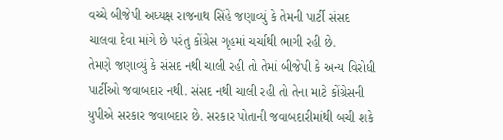વચ્ચે બીજેપી અધ્યક્ષ રાજનાથ સિંહે જણાવ્યું કે તેમની પાર્ટી સંસદ ચાલવા દેવા માંગે છે પરંતુ કોંગ્રેસ ગૃહમાં ચર્ચાથી ભાગી રહી છે.
તેમણે જણાવ્યું કે સંસદ નથી ચાલી રહી તો તેમાં બીજેપી કે અન્ય વિરોધી પાર્ટીઓ જવાબદાર નથી. સંસદ નથી ચાલી રહી તો તેના માટે કોંગ્રેસની યુપીએ સરકાર જવાબદાર છે. સરકાર પોતાની જવાબદારીમાંથી બચી શકે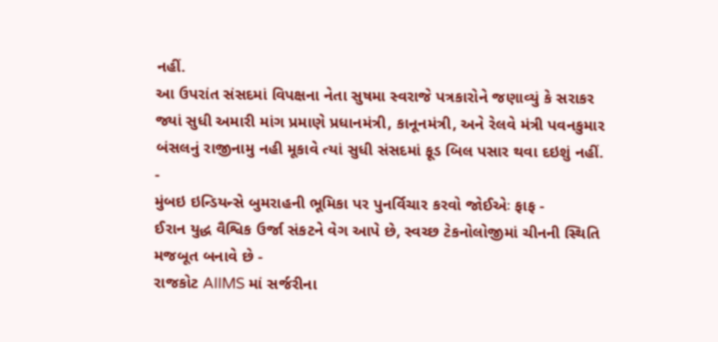નહીં.
આ ઉપરાંત સંસદમાં વિપક્ષના નેતા સુષમા સ્વરાજે પત્રકારોને જણાવ્યું કે સરાકર જ્યાં સુધી અમારી માંગ પ્રમાણે પ્રધાનમંત્રી, કાનૂનમંત્રી, અને રેલવે મંત્રી પવનકુમાર બંસલનું રાજીનામુ નહી મૂકાવે ત્યાં સુધી સંસદમાં ફૂડ બિલ પસાર થવા દઇશું નહીં.
-
મુંબઇ ઇન્ડિયન્સે બુમરાહની ભૂમિકા પર પુનર્વિચાર કરવો જોઈએઃ ફાફ -
ઈરાન યુદ્ધ વૈશ્વિક ઉર્જા સંકટને વેગ આપે છે, સ્વચ્છ ટેકનોલોજીમાં ચીનની સ્થિતિ મજબૂત બનાવે છે -
રાજકોટ AIIMS માં સર્જરીના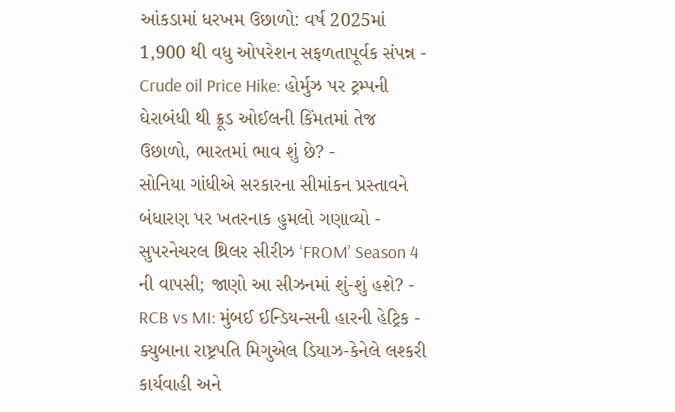આંકડામાં ધરખમ ઉછાળો: વર્ષ 2025માં 1,900 થી વધુ ઓપરેશન સફળતાપૂર્વક સંપન્ન -
Crude oil Price Hike: હોર્મુઝ પર ટ્રમ્પની ઘેરાબંધી થી ક્રૂડ ઓઈલની કિંમતમાં તેજ ઉછાળો, ભારતમાં ભાવ શું છે? -
સોનિયા ગાંધીએ સરકારના સીમાંકન પ્રસ્તાવને બંધારણ પર ખતરનાક હુમલો ગણાવ્યો -
સુપરનેચરલ થ્રિલર સીરીઝ ‘FROM’ Season 4 ની વાપસી; જાણો આ સીઝનમાં શું-શું હશે? -
RCB vs MI: મુંબઈ ઈન્ડિયન્સની હારની હેટ્રિક -
ક્યુબાના રાષ્ટ્રપતિ મિગુએલ ડિયાઝ-કેનેલે લશ્કરી કાર્યવાહી અને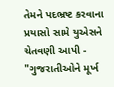તેમને પદભ્રષ્ટ કરવાના પ્રયાસો સામે યુએસને ચેતવણી આપી -
"ગુજરાતીઓને મૂર્ખ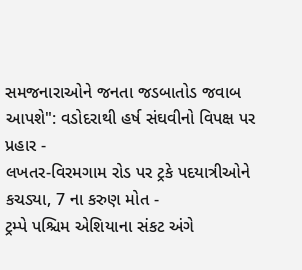સમજનારાઓને જનતા જડબાતોડ જવાબ આપશે": વડોદરાથી હર્ષ સંઘવીનો વિપક્ષ પર પ્રહાર -
લખતર-વિરમગામ રોડ પર ટ્રકે પદયાત્રીઓને કચડ્યા, 7 ના કરુણ મોત -
ટ્રમ્પે પશ્ચિમ એશિયાના સંકટ અંગે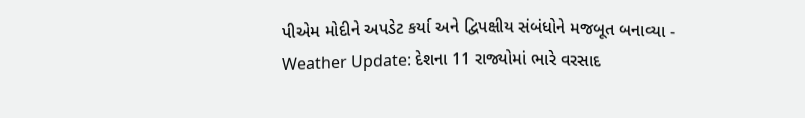પીએમ મોદીને અપડેટ કર્યા અને દ્વિપક્ષીય સંબંધોને મજબૂત બનાવ્યા -
Weather Update: દેશના 11 રાજ્યોમાં ભારે વરસાદ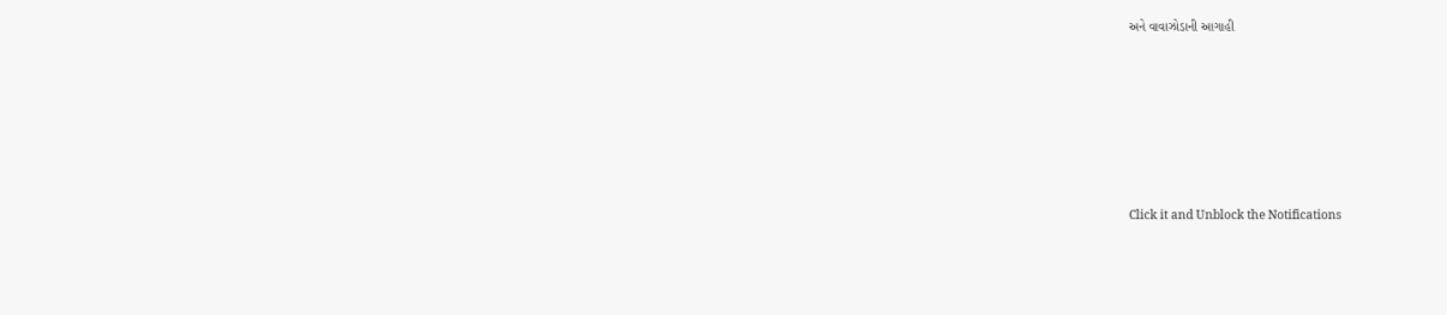અને વાવાઝોડાની આગાહી









Click it and Unblock the Notifications